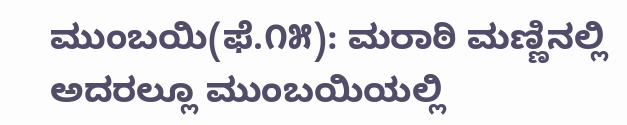ಮುಂಬಯಿ(ಫೆ.೧೫): ಮರಾಠಿ ಮಣ್ಣಿನಲ್ಲಿ ಅದರಲ್ಲೂ ಮುಂಬಯಿಯಲ್ಲಿ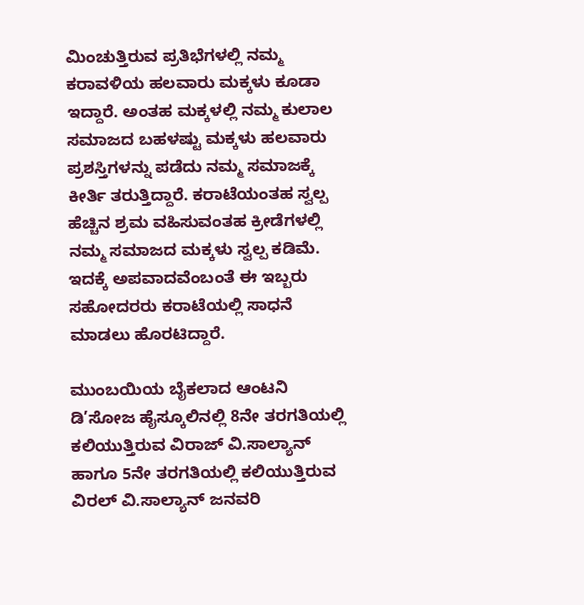ಮಿಂಚುತ್ತಿರುವ ಪ್ರತಿಭೆಗಳಲ್ಲಿ ನಮ್ಮ ಕರಾವಳಿಯ ಹಲವಾರು ಮಕ್ಕಳು ಕೂಡಾ ಇದ್ದಾರೆ. ಅಂತಹ ಮಕ್ಕಳಲ್ಲಿ ನಮ್ಮ ಕುಲಾಲ ಸಮಾಜದ ಬಹಳಷ್ಟು ಮಕ್ಕಳು ಹಲವಾರು ಪ್ರಶಸ್ತಿಗಳನ್ನು ಪಡೆದು ನಮ್ಮ ಸಮಾಜಕ್ಕೆ ಕೀರ್ತಿ ತರುತ್ತಿದ್ದಾರೆ. ಕರಾಟೆಯಂತಹ ಸ್ವಲ್ಪ ಹೆಚ್ಚಿನ ಶ್ರಮ ವಹಿಸುವಂತಹ ಕ್ರೀಡೆಗಳಲ್ಲಿ ನಮ್ಮ ಸಮಾಜದ ಮಕ್ಕಳು ಸ್ವಲ್ಪ ಕಡಿಮೆ. ಇದಕ್ಕೆ ಅಪವಾದವೆಂಬಂತೆ ಈ ಇಬ್ಬರು ಸಹೋದರರು ಕರಾಟೆಯಲ್ಲಿ ಸಾಧನೆ ಮಾಡಲು ಹೊರಟಿದ್ದಾರೆ.

ಮುಂಬಯಿಯ ಬೈಕಲಾದ ಆಂಟನಿ ಡಿ’ಸೋಜ ಹೈಸ್ಕೂಲಿನಲ್ಲಿ 8ನೇ ತರಗತಿಯಲ್ಲಿ ಕಲಿಯುತ್ತಿರುವ ವಿರಾಜ್ ವಿ.ಸಾಲ್ಯಾನ್ ಹಾಗೂ 5ನೇ ತರಗತಿಯಲ್ಲಿ ಕಲಿಯುತ್ತಿರುವ ವಿರಲ್ ವಿ.ಸಾಲ್ಯಾನ್ ಜನವರಿ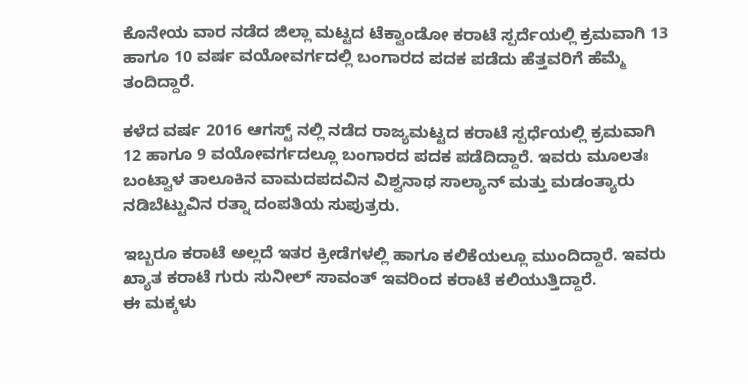ಕೊನೇಯ ವಾರ ನಡೆದ ಜಿಲ್ಲಾ ಮಟ್ಟದ ಟೆಕ್ವಾಂಡೋ ಕರಾಟೆ ಸ್ಪರ್ದೆಯಲ್ಲಿ ಕ್ರಮವಾಗಿ 13 ಹಾಗೂ 10 ವರ್ಷ ವಯೋವರ್ಗದಲ್ಲಿ ಬಂಗಾರದ ಪದಕ ಪಡೆದು ಹೆತ್ತವರಿಗೆ ಹೆಮ್ಮೆ ತಂದಿದ್ದಾರೆ.

ಕಳೆದ ವರ್ಷ 2016 ಆಗಸ್ಟ್ ನಲ್ಲಿ ನಡೆದ ರಾಜ್ಯಮಟ್ಟದ ಕರಾಟೆ ಸ್ಪರ್ಧೆಯಲ್ಲಿ ಕ್ರಮವಾಗಿ 12 ಹಾಗೂ 9 ವಯೋವರ್ಗದಲ್ಲೂ ಬಂಗಾರದ ಪದಕ ಪಡೆದಿದ್ದಾರೆ. ಇವರು ಮೂಲತಃ ಬಂಟ್ವಾಳ ತಾಲೂಕಿನ ವಾಮದಪದವಿನ ವಿಶ್ವನಾಥ ಸಾಲ್ಯಾನ್ ಮತ್ತು ಮಡಂತ್ಯಾರು ನಡಿಬೆಟ್ಟುವಿನ ರತ್ನಾ ದಂಪತಿಯ ಸುಪುತ್ರರು.

ಇಬ್ಬರೂ ಕರಾಟೆ ಅಲ್ಲದೆ ಇತರ ಕ್ರೀಡೆಗಳಲ್ಲಿ ಹಾಗೂ ಕಲಿಕೆಯಲ್ಲೂ ಮುಂದಿದ್ದಾರೆ. ಇವರು ಖ್ಯಾತ ಕರಾಟೆ ಗುರು ಸುನೀಲ್ ಸಾವಂತ್ ಇವರಿಂದ ಕರಾಟೆ ಕಲಿಯುತ್ತಿದ್ದಾರೆ.
ಈ ಮಕ್ಕಳು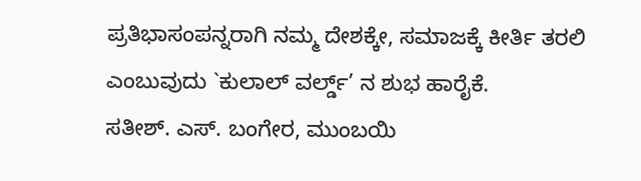ಪ್ರತಿಭಾಸಂಪನ್ನರಾಗಿ ನಮ್ಮ ದೇಶಕ್ಕೇ, ಸಮಾಜಕ್ಕೆ ಕೀರ್ತಿ ತರಲಿ ಎಂಬುವುದು `ಕುಲಾಲ್ ವರ್ಲ್ಡ್’ ನ ಶುಭ ಹಾರೈಕೆ.
ಸತೀಶ್. ಎಸ್. ಬಂಗೇರ, ಮುಂಬಯಿ